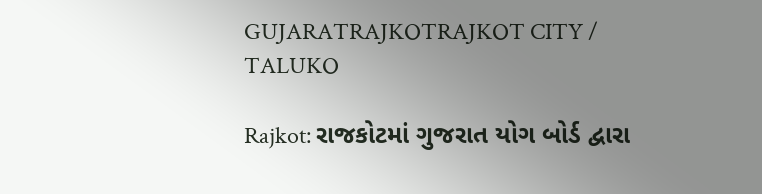GUJARATRAJKOTRAJKOT CITY / TALUKO

Rajkot: રાજકોટમાં ગુજરાત યોગ બોર્ડ દ્વારા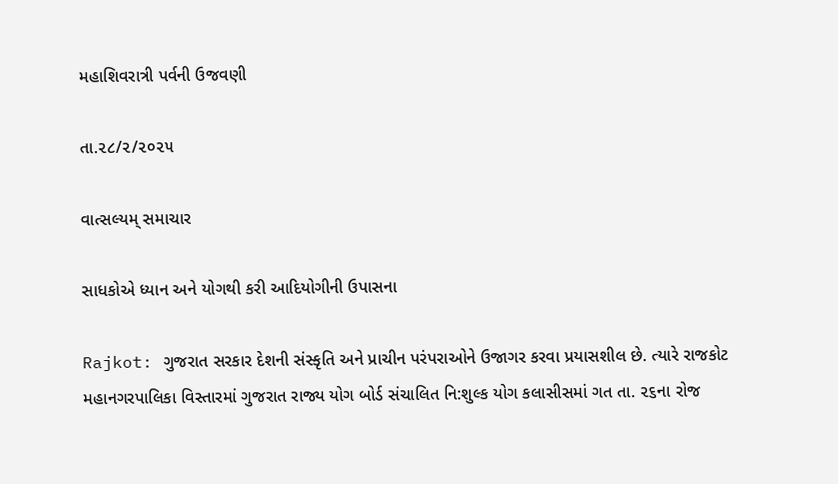મહાશિવરાત્રી પર્વની ઉજવણી

તા.૨૮/૨/૨૦૨૫

વાત્સલ્યમ્ સમાચાર

સાધકોએ ધ્યાન અને યોગથી કરી આદિયોગીની ઉપાસના

Rajkot: ગુજરાત સરકાર દેશની સંસ્કૃતિ અને પ્રાચીન પરંપરાઓને ઉજાગર કરવા પ્રયાસશીલ છે. ત્યારે રાજકોટ મહાનગરપાલિકા વિસ્તારમાં ગુજરાત રાજ્ય યોગ બોર્ડ સંચાલિત નિ:શુલ્ક યોગ કલાસીસમાં ગત તા. ૨૬ના રોજ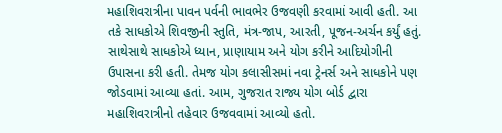મહાશિવરાત્રીના પાવન પર્વની ભાવભેર ઉજવણી કરવામાં આવી હતી. આ તકે સાધકોએ શિવજીની સ્તુતિ, મંત્ર-જાપ, આરતી, પૂજન-અર્ચન કર્યું હતું. સાથેસાથે સાધકોએ ધ્યાન, પ્રાણાયામ અને યોગ કરીને આદિયોગીની ઉપાસના કરી હતી. તેમજ યોગ કલાસીસમાં નવા ટ્રેનર્સ અને સાધકોને પણ જોડવામાં આવ્યા હતાં. આમ, ગુજરાત રાજ્ય યોગ બોર્ડ દ્વારા મહાશિવરાત્રીનો તહેવાર ઉજવવામાં આવ્યો હતો.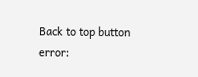Back to top button
error: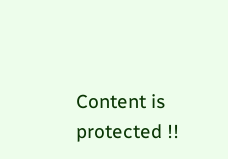Content is protected !!